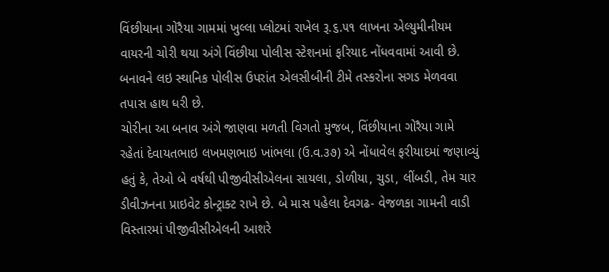વિંછીયાના ગોરૈયા ગામમાં ખુલ્લા પ્લોટમાં રાખેલ રૂ.૬.૫૧ લાખના એલ્યુમીનીયમ વાયરની ચોરી થયા અંગે વિંછીયા પોલીસ સ્ટેશનમાં ફરિયાદ નોંધવવામાં આવી છે. બનાવને લઇ સ્થાનિક પોલીસ ઉપરાંત એલસીબીની ટીમે તસ્કરોના સગડ મેળવવા તપાસ હાથ ધરી છે.
ચોરીના આ બનાવ અંગે જાણવા મળતી વિગતો મુજબ, વિંછીયાના ગોરૈયા ગામે રહેતાં દેવાયતભાઇ લખમણભાઇ ખાંભલા (ઉ.વ.૩૭) એ નોંધાવેલ ફરીયાદમાં જણાવ્યું હતું કે, તેઓ બે વર્ષથી પીજીવીસીએલના સાયલા, ડોળીયા, ચુડા, લીંબડી, તેમ ચાર ડીવીઝનના પ્રાઇવેટ કોન્ટ્રાક્ટ રાખે છે. બે માસ પહેલા દેવગઢ- વેજળકા ગામની વાડી વિસ્તારમાં પીજીવીસીએલની આશરે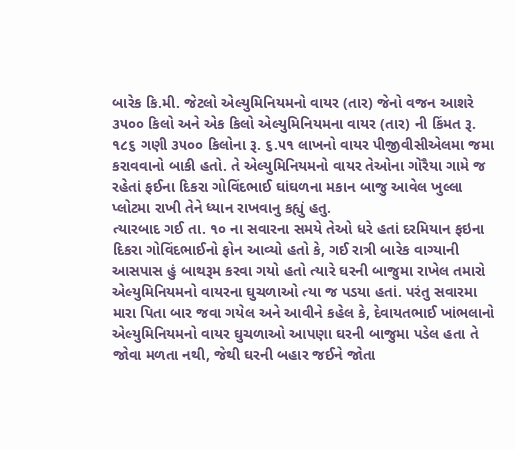બારેક કિ.મી. જેટલો એલ્યુમિનિયમનો વાયર (તાર) જેનો વજન આશરે ૩૫૦૦ કિલો અને એક કિલો એલ્યુમિનિયમના વાયર (તાર) ની કિંમત રૂ. ૧૮૬ ગણી ૩૫૦૦ કિલોના રૂ. ૬.૫૧ લાખનો વાયર પીજીવીસીએલમા જમા કરાવવાનો બાકી હતો. તે એલ્યુમિનિયમનો વાયર તેઓના ગોરૈયા ગામે જ રહેતાં ફઈના દિકરા ગોવિંદભાઈ ઘાંઘળના મકાન બાજુ આવેલ ખુલ્લા પ્લોટમા રાખી તેને ધ્યાન રાખવાનુ કહ્યું હતુ.
ત્યારબાદ ગઈ તા. ૧૦ ના સવારના સમયે તેઓ ધરે હતાં દરમિયાન ફઇના દિકરા ગોવિંદભાઈનો ફોન આવ્યો હતો કે, ગઈ રાત્રી બારેક વાગ્યાની આસપાસ હું બાથરૂમ કરવા ગયો હતો ત્યારે ઘરની બાજુમા રાખેલ તમારો એલ્યુમિનિયમનો વાયરના ઘુચળાઓ ત્યા જ પડયા હતાં. પરંતુ સવારમા મારા પિતા બાર જવા ગયેલ અને આવીને કહેલ કે, દેવાયતભાઈ ખાંભલાનો એલ્યુમિનિયમનો વાયર ઘુચળાઓ આપણા ઘરની બાજુમા પડેલ હતા તે જોવા મળતા નથી, જેથી ઘરની બહાર જઈને જોતા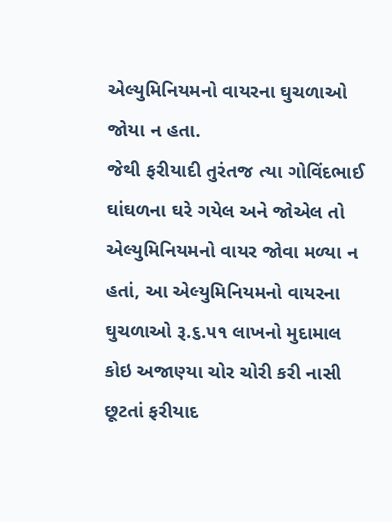એલ્યુમિનિયમનો વાયરના ઘુચળાઓ જોયા ન હતા.
જેથી ફરીયાદી તુરંતજ ત્યા ગોવિંદભાઈ ઘાંઘળના ઘરે ગયેલ અને જોએલ તો એલ્યુમિનિયમનો વાયર જોવા મળ્યા ન હતાં, આ એલ્યુમિનિયમનો વાયરના ઘુચળાઓ રૂ.૬.૫૧ લાખનો મુદામાલ કોઇ અજાણ્યા ચોર ચોરી કરી નાસી છૂટતાં ફરીયાદ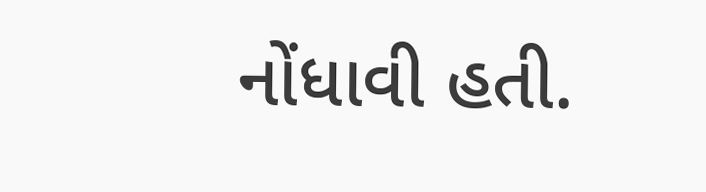નોંધાવી હતી.